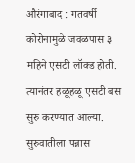औरंगाबाद : गतवर्षी कोरोनामुळे जवळपास ३ महिने एसटी लॉक्ड होती. त्यानंतर हळूहळू एसटी बस सुरु करण्यात आल्या. सुरुवातीला पन्नास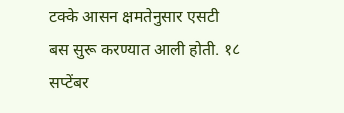टक्के आसन क्षमतेनुसार एसटी बस सुरू करण्यात आली होती. १८ सप्टेंबर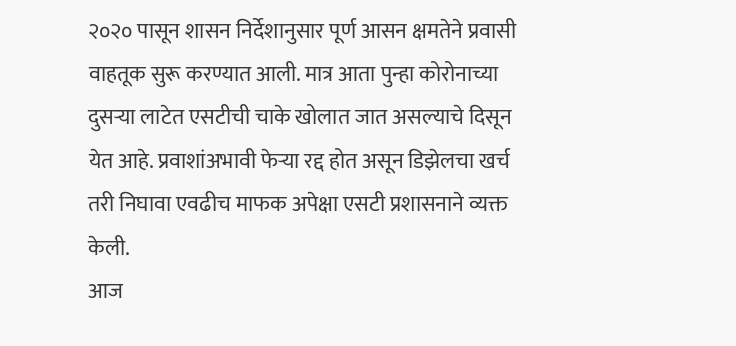२०२० पासून शासन निर्देशानुसार पूर्ण आसन क्षमतेने प्रवासी वाहतूक सुरू करण्यात आली. मात्र आता पुन्हा कोरोनाच्या दुसऱ्या लाटेत एसटीची चाके खोलात जात असल्याचे दिसून येत आहे. प्रवाशांअभावी फेऱ्या रद्द होत असून डिझेलचा खर्च तरी निघावा एवढीच माफक अपेक्षा एसटी प्रशासनाने व्यक्त केली.
आज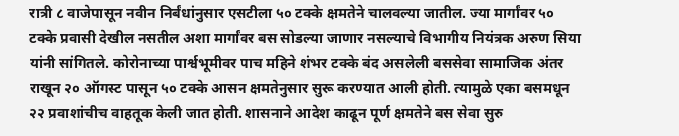रात्री ८ वाजेपासून नवीन निर्बंधांनुसार एसटीला ५० टक्के क्षमतेने चालवल्या जातील. ज्या मार्गांवर ५० टक्के प्रवासी देखील नसतील अशा मार्गांवर बस सोडल्या जाणार नसल्याचे विभागीय नियंत्रक अरुण सिया यांनी सांगितले. कोरोनाच्या पार्श्वभूमीवर पाच महिने शंभर टक्के बंद असलेली बससेवा सामाजिक अंतर राखून २० ऑगस्ट पासून ५० टक्के आसन क्षमतेनुसार सुरू करण्यात आली होती. त्यामुळे एका बसमधून २२ प्रवाशांचीच वाहतूक केली जात होती. शासनाने आदेश काढून पूर्ण क्षमतेने बस सेवा सुरु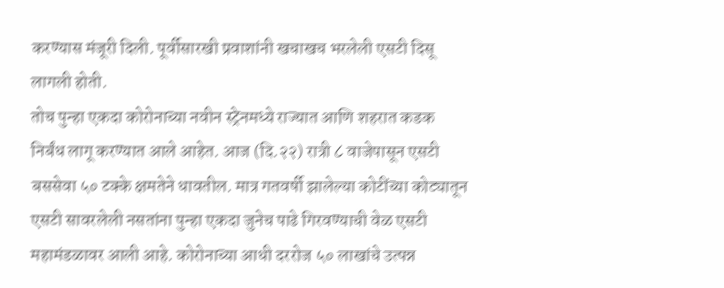करण्यास मंजूरी दिली. पूर्वीसारखी प्रवाशांनी खचाखच भरलेली एसटी दिसू लागली होती.
तोच पुन्हा एकदा कोरोनाच्या नवीन स्ट्रेनमध्ये राज्यात आणि शहरात कडक निर्बंध लागू करण्यात आले आहेत. आज (दि.२२) रात्री ८ वाजेपासून एसटी बससेवा ५० टक्के क्षमतेने धावतील. मात्र गतवर्षी झालेल्या कोटींच्या कोट्यातून एसटी सावरलेली नसतांना पुन्हा एकदा जुनेच पाढे गिरवण्याची वेळ एसटी महामंडळावर आली आहे. कोरोनाच्या आधी दररोज ५० लाखांचे उत्पन्न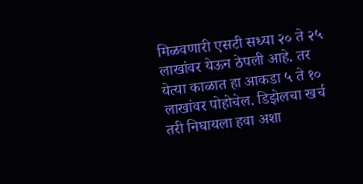मिळवणारी एसटी सध्या २० ते २५ लाखांवर येऊन ठेपली आहे. तर येत्या काळात हा आकडा ५ ते १० लाखांवर पोहोचेल. डिझेलचा खर्च तरी निघायला हवा अशा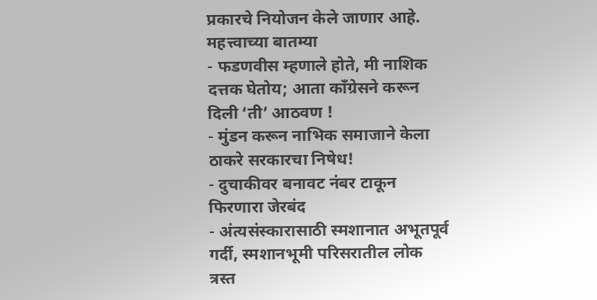प्रकारचे नियोजन केले जाणार आहे.
महत्त्वाच्या बातम्या
- फडणवीस म्हणाले होते, मी नाशिक दत्तक घेतोय; आता काँग्रेसने करून दिली ‘ती’ आठवण !
- मुंडन करून नाभिक समाजाने केला ठाकरे सरकारचा निषेध!
- दुचाकीवर बनावट नंबर टाकून फिरणारा जेरबंद
- अंत्यसंस्कारासाठी स्मशानात अभूतपूर्व गर्दी, स्मशानभूमी परिसरातील लोक त्रस्त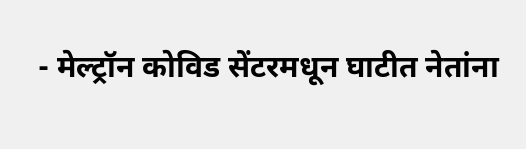- मेल्ट्रॉन कोविड सेंटरमधून घाटीत नेतांना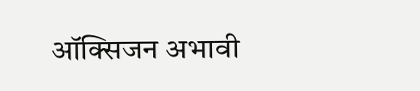ऑक्सिजन अभावी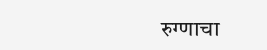रुग्णाचा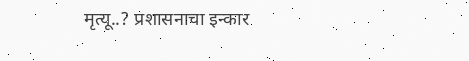मृत्यू..? प्रशासनाचा इन्कार